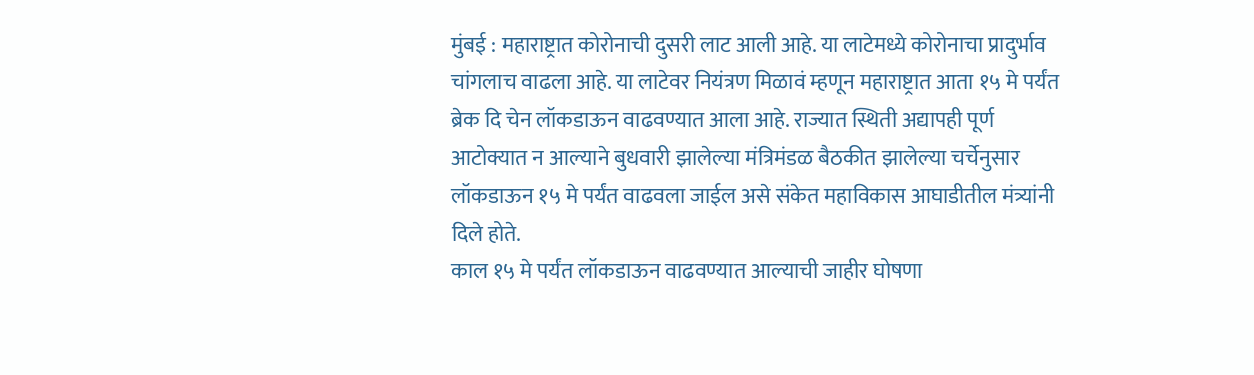मुंबई : महाराष्ट्रात कोरोनाची दुसरी लाट आली आहे. या लाटेमध्ये कोरोनाचा प्रादुर्भाव चांगलाच वाढला आहे. या लाटेवर नियंत्रण मिळावं म्हणून महाराष्ट्रात आता १५ मे पर्यंत ब्रेक दि चेन लॉकडाऊन वाढवण्यात आला आहे. राज्यात स्थिती अद्यापही पूर्ण आटोक्यात न आल्याने बुधवारी झालेल्या मंत्रिमंडळ बैठकीत झालेल्या चर्चेनुसार लॉकडाऊन १५ मे पर्यंत वाढवला जाईल असे संकेत महाविकास आघाडीतील मंत्र्यांनी दिले होते.
काल १५ मे पर्यंत लॉकडाऊन वाढवण्यात आल्याची जाहीर घोषणा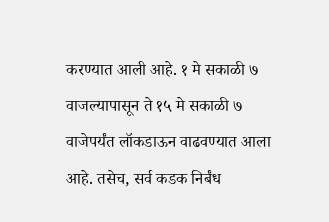करण्यात आली आहे. १ मे सकाळी ७ वाजल्यापासून ते १५ मे सकाळी ७ वाजेपर्यंत लॉकडाऊन वाढवण्यात आला आहे. तसेच, सर्व कडक निर्बंध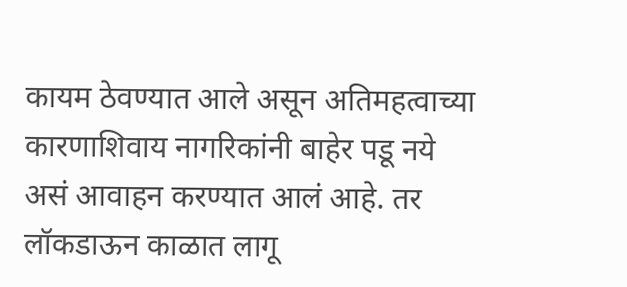कायम ठेवण्यात आले असून अतिमहत्वाच्या कारणाशिवाय नागरिकांनी बाहेर पडू नये असं आवाहन करण्यात आलं आहे. तर लॉकडाऊन काळात लागू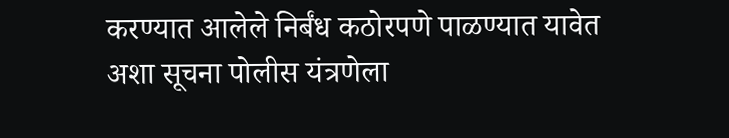करण्यात आलेले निर्बंध कठोरपणे पाळण्यात यावेत अशा सूचना पोलीस यंत्रणेला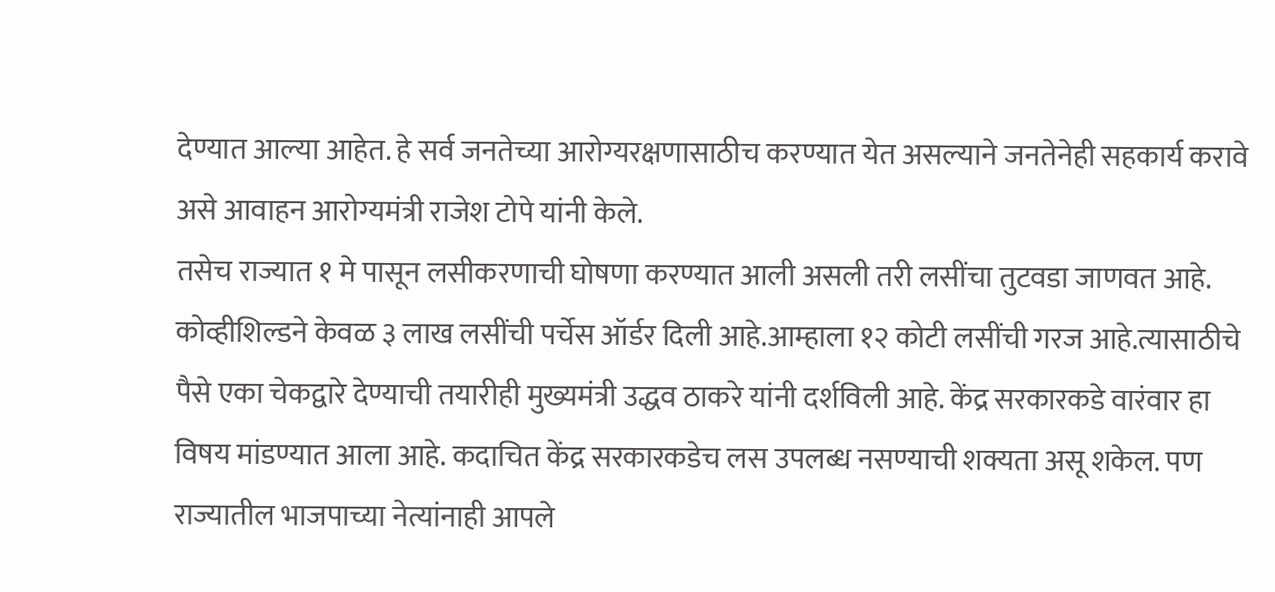देण्यात आल्या आहेत. हे सर्व जनतेच्या आरोग्यरक्षणासाठीच करण्यात येत असल्याने जनतेनेही सहकार्य करावे असे आवाहन आरोग्यमंत्री राजेश टोपे यांनी केले.
तसेच राज्यात १ मे पासून लसीकरणाची घोषणा करण्यात आली असली तरी लसींचा तुटवडा जाणवत आहे. कोव्हीशिल्डने केवळ ३ लाख लसींची पर्चेस ऑर्डर दिली आहे.आम्हाला १२ कोटी लसींची गरज आहे.त्यासाठीचे पैसे एका चेकद्वारे देण्याची तयारीही मुख्यमंत्री उद्धव ठाकरे यांनी दर्शविली आहे. केंद्र सरकारकडे वारंवार हा विषय मांडण्यात आला आहे. कदाचित केंद्र सरकारकडेच लस उपलब्ध नसण्याची शक्यता असू शकेल. पण राज्यातील भाजपाच्या नेत्यांनाही आपले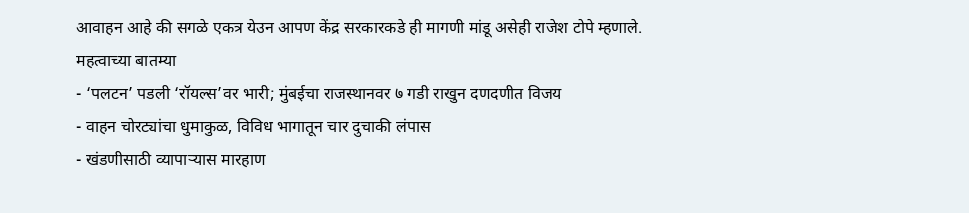आवाहन आहे की सगळे एकत्र येउन आपण केंद्र सरकारकडे ही मागणी मांडू असेही राजेश टोपे म्हणाले.
महत्वाच्या बातम्या
- ‘पलटन’ पडली ‘रॉयल्स’वर भारी; मुंबईचा राजस्थानवर ७ गडी राखुन दणदणीत विजय
- वाहन चोरट्यांचा धुमाकुळ, विविध भागातून चार दुचाकी लंपास
- खंडणीसाठी व्यापाऱ्यास मारहाण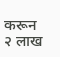करून २ लाख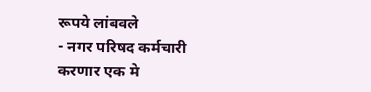रूपये लांबवले
- नगर परिषद कर्मचारी करणार एक मे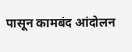पासून कामबंद आंदोलन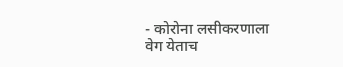- कोरोना लसीकरणाला वेग येताच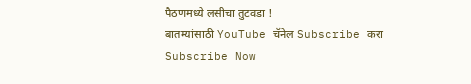पैठणमध्ये लसीचा तुटवडा !
बातम्यांसाठी YouTube चॅनेल Subscribe करा
Subscribe Now